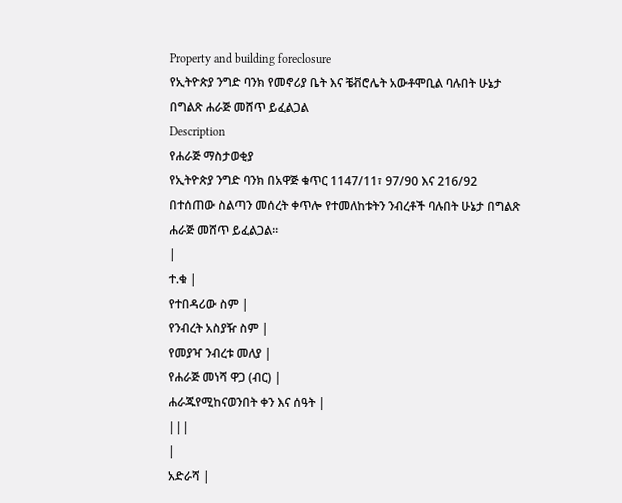Property and building foreclosure
የኢትዮጵያ ንግድ ባንክ የመኖሪያ ቤት እና ቼቭሮሌት አውቶሞቢል ባሉበት ሁኔታ በግልጽ ሐራጅ መሸጥ ይፈልጋል
Description
የሐራጅ ማስታወቂያ
የኢትዮጵያ ንግድ ባንክ በአዋጅ ቁጥር 1147/11፣ 97/90 እና 216/92 በተሰጠው ስልጣን መሰረት ቀጥሎ የተመለከቱትን ንብረቶች ባሉበት ሁኔታ በግልጽ ሐራጅ መሸጥ ይፈልጋል።
|
ተ.ቁ |
የተበዳሪው ስም |
የንብረት አስያዥ ስም |
የመያዣ ንብረቱ መለያ |
የሐራጅ መነሻ ዋጋ (ብር) |
ሐራጁየሚከናወንበት ቀን እና ሰዓት |
|||
|
አድራሻ |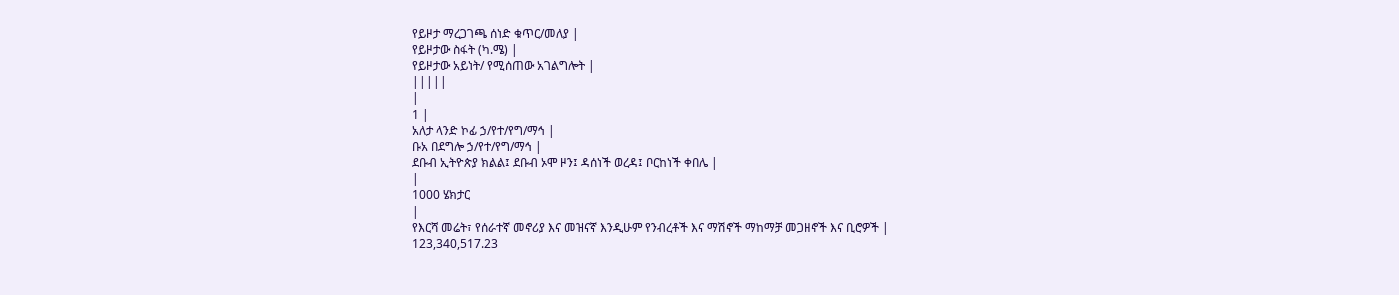የይዞታ ማረጋገጫ ሰነድ ቁጥር/መለያ |
የይዞታው ስፋት (ካ.ሜ) |
የይዞታው አይነት/ የሚሰጠው አገልግሎት |
|||||
|
1 |
አለታ ላንድ ኮፊ ኃ/የተ/የግ/ማኅ |
ቡአ በደግሎ ኃ/የተ/የግ/ማኅ |
ደቡብ ኢትዮጵያ ክልል፤ ደቡብ ኦሞ ዞን፤ ዳሰነች ወረዳ፤ ቦርከነች ቀበሌ |
|
1000 ሄክታር
|
የእርሻ መሬት፣ የሰራተኛ መኖሪያ እና መዝናኛ እንዲሁም የንብረቶች እና ማሽኖች ማከማቻ መጋዘኖች እና ቢሮዎች |
123,340,517.23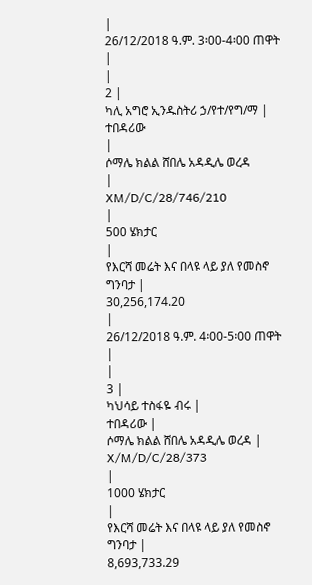|
26/12/2018 ዓ.ም. 3፡00-4፡00 ጠዋት
|
|
2 |
ካሊ አግሮ ኢንዱስትሪ ኃ/የተ/የግ/ማ |
ተበዳሪው
|
ሶማሌ ክልል ሸበሌ አዳዲሌ ወረዳ
|
XM/D/C/28/746/210
|
500 ሄክታር
|
የእርሻ መሬት እና በላዩ ላይ ያለ የመስኖ ግንባታ |
30,256,174.20
|
26/12/2018 ዓ.ም. 4፡00-5፡00 ጠዋት
|
|
3 |
ካህሳይ ተስፋዬ ብሩ |
ተበዳሪው |
ሶማሌ ክልል ሸበሌ አዳዲሌ ወረዳ |
X/M/D/C/28/373
|
1000 ሄክታር
|
የእርሻ መሬት እና በላዩ ላይ ያለ የመስኖ ግንባታ |
8,693,733.29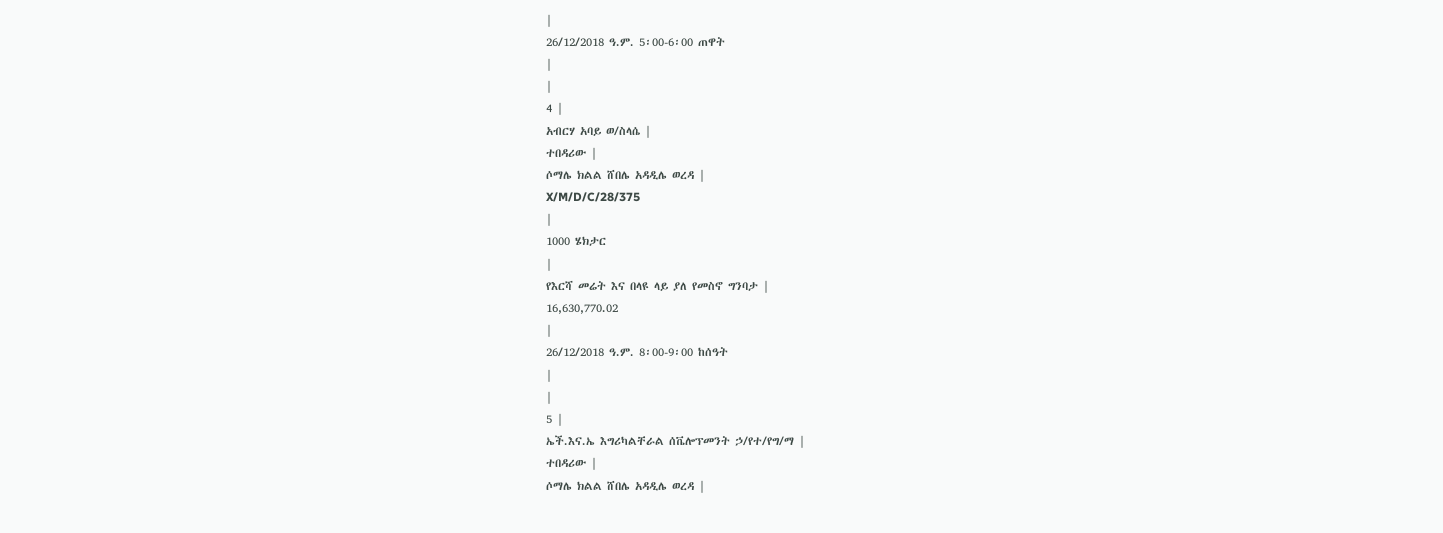|
26/12/2018 ዓ.ም. 5፡00-6፡00 ጠዋት
|
|
4 |
አብርሃ አባይ ወ/ስላሴ |
ተበዳሪው |
ሶማሌ ክልል ሸበሌ አዳዲሌ ወረዳ |
X/M/D/C/28/375
|
1000 ሄክታር
|
የእርሻ መሬት እና በላዩ ላይ ያለ የመስኖ ግንባታ |
16,630,770.02
|
26/12/2018 ዓ.ም. 8፡00-9፡00 ከሰዓት
|
|
5 |
ኤች.እና.ኤ እግሪካልቸራል ሰቬሎፕመንት ኃ/የተ/የግ/ማ |
ተበዳሪው |
ሶማሌ ክልል ሸበሌ አዳዲሌ ወረዳ |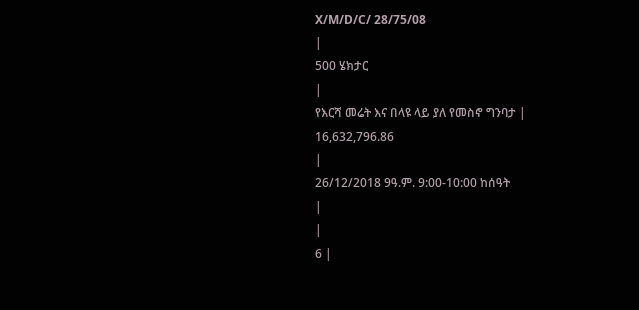X/M/D/C/ 28/75/08
|
500 ሄክታር
|
የእርሻ መሬት እና በላዩ ላይ ያለ የመስኖ ግንባታ |
16,632,796.86
|
26/12/2018 9ዓ.ም. 9:00-10:00 ከሰዓት
|
|
6 |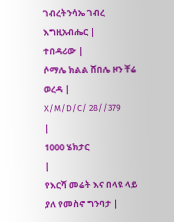ገብረትንሳኤ ገብረ እግዚአብሔር |
ተበዳሪው |
ሶማሌ ክልል ሸበሌ ዞን ቸሬ ወረዳ |
X/M/D/C/ 28//379
|
1000 ሄክታር
|
የእርሻ መሬት እና በላዩ ላይ ያለ የመስኖ ግንባታ |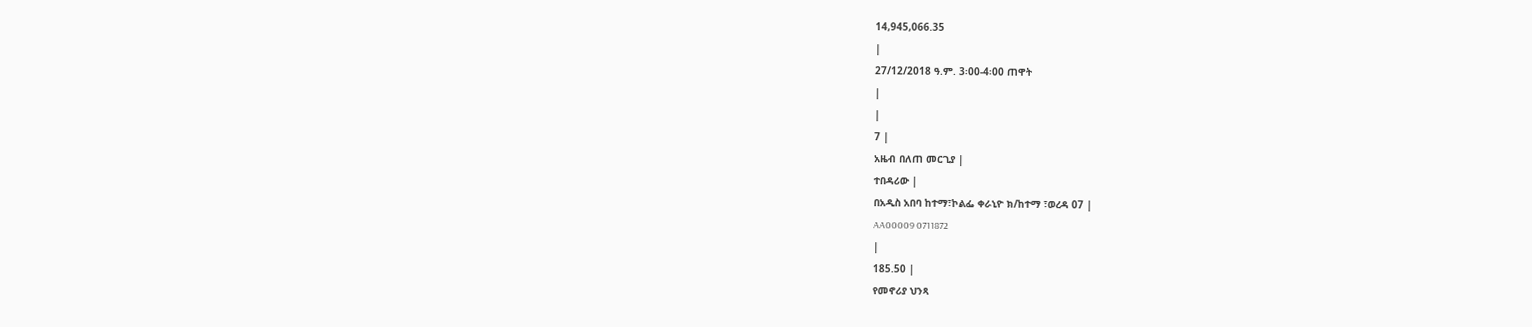14,945,066.35
|
27/12/2018 ዓ.ም. 3፡00-4፡00 ጠዋት
|
|
7 |
አዜብ በለጠ መርጊያ |
ተበዳሪው |
በአዲስ አበባ ከተማ፣ኮልፌ ቀራኒዮ ክ/ከተማ ፣ወረዳ 07 |
AA00009 0711872
|
185.50 |
የመኖሪያ ህንጻ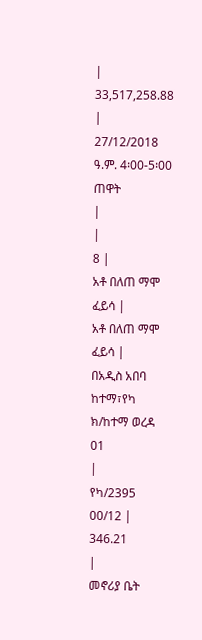|
33,517,258.88 |
27/12/2018 ዓ.ም. 4፡00-5፡00 ጠዋት
|
|
8 |
አቶ በለጠ ማሞ ፈይሳ |
አቶ በለጠ ማሞ ፈይሳ |
በአዲስ አበባ ከተማ፣የካ ክ/ከተማ ወረዳ 01
|
የካ/2395 00/12 |
346.21
|
መኖሪያ ቤት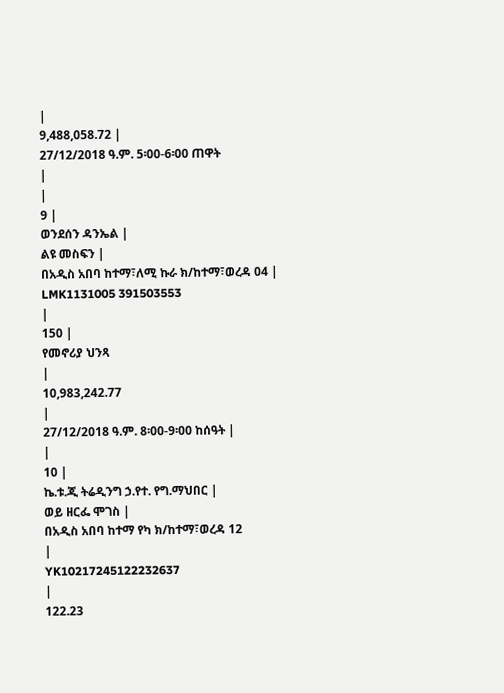|
9,488,058.72 |
27/12/2018 ዓ.ም. 5፡00-6፡00 ጠዋት
|
|
9 |
ወንደሰን ዳንኤል |
ልዩ መስፍን |
በአዲስ አበባ ከተማ፣ለሚ ኩራ ክ/ከተማ፣ወረዳ 04 |
LMK1131005 391503553
|
150 |
የመኖሪያ ህንጻ
|
10,983,242.77
|
27/12/2018 ዓ.ም. 8፡00-9፡00 ከሰዓት |
|
10 |
ኬ.ቱ.ጂ ትሬዲንግ ኃ.የተ. የግ.ማህበር |
ወይ ዘርፌ ሞገስ |
በአዲስ አበባ ከተማ የካ ክ/ከተማ፣ወረዳ 12
|
YK10217245122232637
|
122.23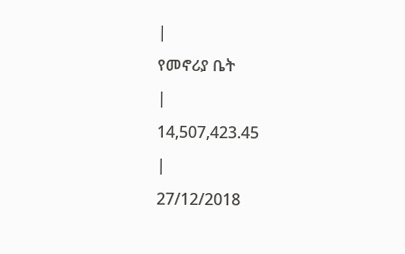|
የመኖሪያ ቤት
|
14,507,423.45
|
27/12/2018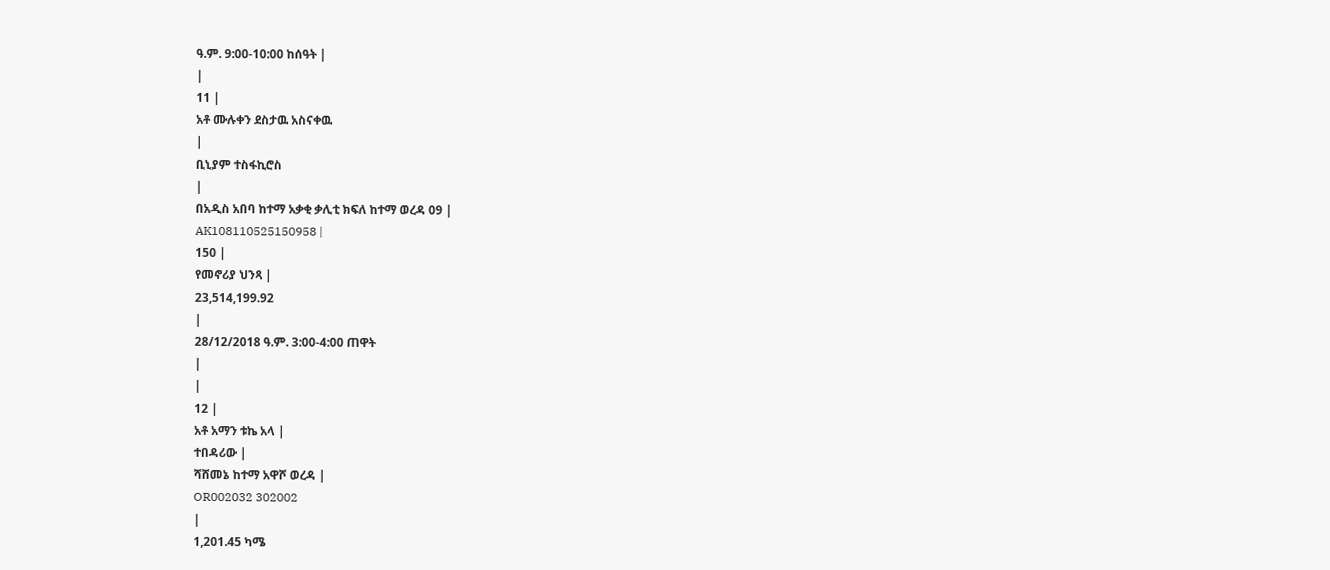ዓ.ም. 9:00-10:00 ከሰዓት |
|
11 |
አቶ ሙሉቀን ደስታዉ አስናቀዉ
|
ቢኒያም ተስፋኪሮስ
|
በአዲስ አበባ ከተማ አቃቂ ቃሊቲ ክፍለ ከተማ ወረዳ 09 |
AK108110525150958 |
150 |
የመኖሪያ ህንጻ |
23,514,199.92
|
28/12/2018 ዓ.ም. 3:00-4:00 ጠዋት
|
|
12 |
አቶ አማን ቱኬ አላ |
ተበዳሪው |
ሻሸመኔ ከተማ አዋሾ ወረዳ |
OR002032 302002
|
1,201.45 ካሜ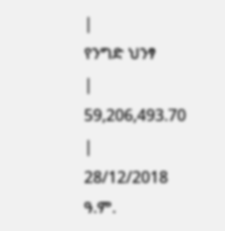|
የንግድ ህንፃ
|
59,206,493.70
|
28/12/2018 ዓ.ም.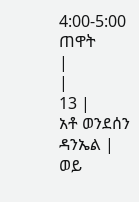4:00-5:00 ጠዋት
|
|
13 |
አቶ ወንደሰን ዳንኤል |
ወይ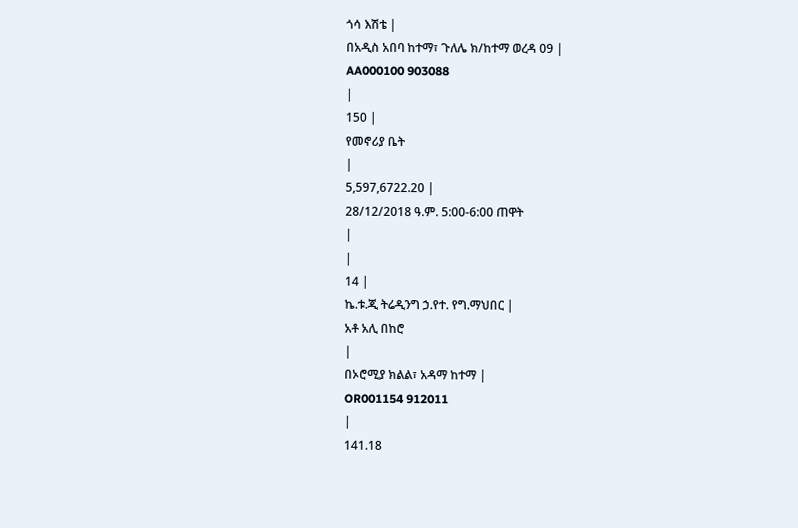ጎሳ እሽቴ |
በአዲስ አበባ ከተማ፣ ጉለሌ ክ/ከተማ ወረዳ 09 |
AA000100 903088
|
150 |
የመኖሪያ ቤት
|
5,597,6722.20 |
28/12/2018 ዓ.ም. 5:00-6:00 ጠዋት
|
|
14 |
ኬ.ቱ.ጂ ትሬዲንግ ኃ.የተ. የግ.ማህበር |
አቶ አሊ በከሮ
|
በኦሮሚያ ክልል፣ አዳማ ከተማ |
OR001154 912011
|
141.18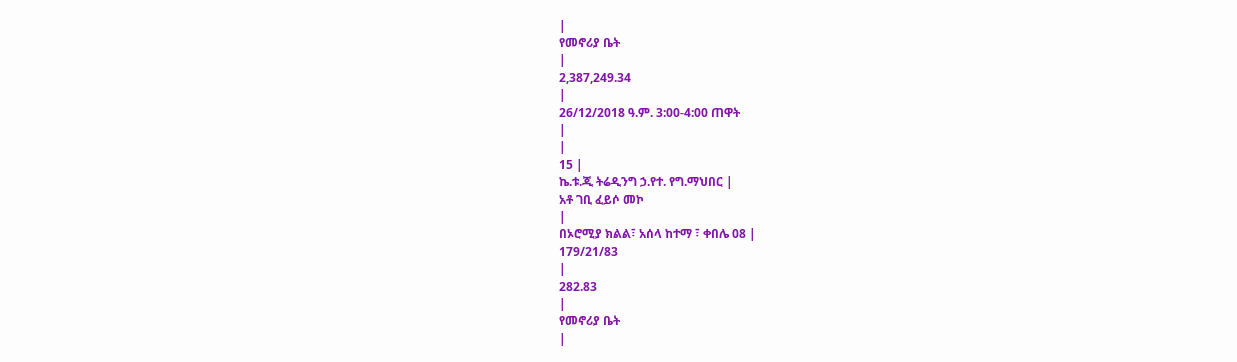|
የመኖሪያ ቤት
|
2,387,249.34
|
26/12/2018 ዓ.ም. 3:00-4:00 ጠዋት
|
|
15 |
ኬ.ቱ.ጂ ትሬዲንግ ኃ.የተ. የግ.ማህበር |
አቶ ገቢ ፈይሶ መኮ
|
በኦሮሚያ ክልል፣ አሰላ ከተማ ፣ ቀበሌ 08 |
179/21/83
|
282.83
|
የመኖሪያ ቤት
|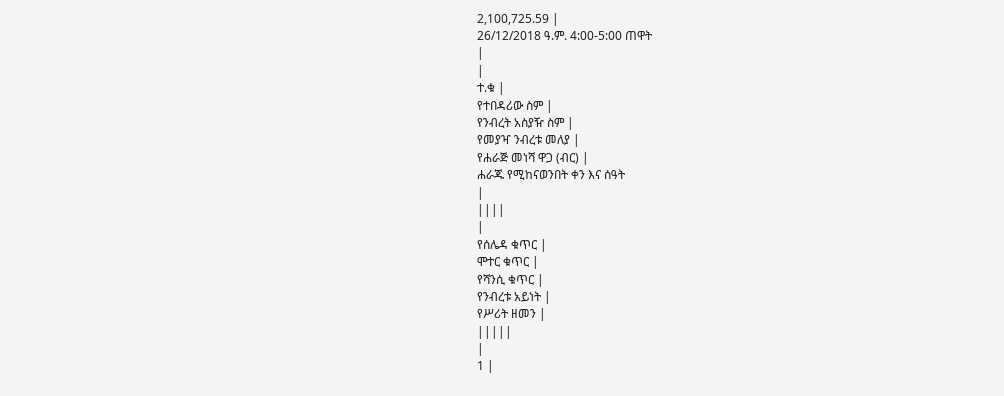2,100,725.59 |
26/12/2018 ዓ.ም. 4:00-5:00 ጠዋት
|
|
ተ.ቁ |
የተበዳሪው ስም |
የንብረት አስያዥ ስም |
የመያዣ ንብረቱ መለያ |
የሐራጅ መነሻ ዋጋ (ብር) |
ሐራጁ የሚከናወንበት ቀን እና ሰዓት
|
||||
|
የሰሌዳ ቁጥር |
ሞተር ቁጥር |
የሻንሲ ቁጥር |
የንብረቱ አይነት |
የሥሪት ዘመን |
|||||
|
1 |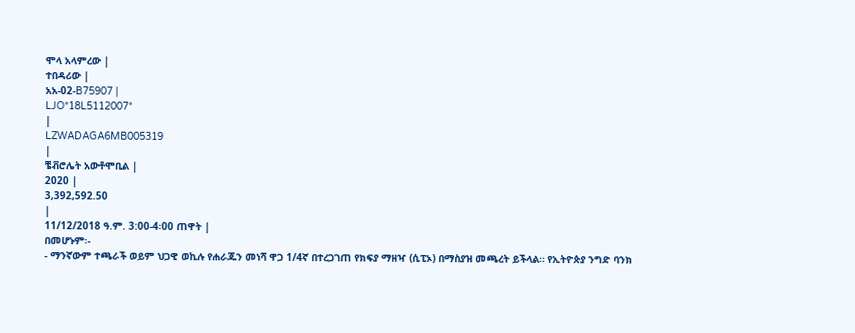ሞላ አላምረው |
ተበዳሪው |
አአ-02-B75907 |
LJO*18L5112007*
|
LZWADAGA6MB005319
|
ቼቭሮሌት አውቶሞቢል |
2020 |
3,392,592.50
|
11/12/2018 ዓ.ም. 3:00-4፡00 ጠዋት |
በመሆኑም፡-
- ማንኛውም ተጫራች ወይም ህጋዊ ወኪሉ የሐራጁን መነሻ ዋጋ 1/4ኛ በተረጋገጠ የክፍያ ማዘዣ (ሲፒኦ) በማስያዝ መጫረት ይችላል። የኢትዮጵያ ንግድ ባንክ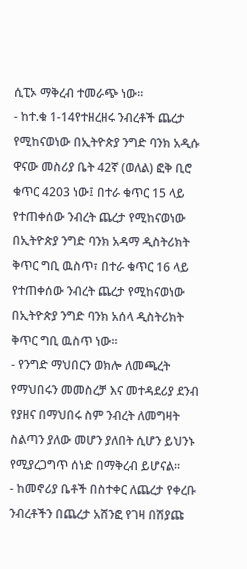ሲፒኦ ማቅረብ ተመራጭ ነው።
- ከተ.ቁ 1-14የተዘረዘሩ ንብረቶች ጨረታ የሚከናወነው በኢትዮጵያ ንግድ ባንክ አዲሱ ዋናው መስሪያ ቤት 42ኛ (ወለል) ፎቅ ቢሮ ቁጥር 4203 ነው፤ በተራ ቁጥር 15 ላይ የተጠቀሰው ንብረት ጨረታ የሚከናወነው በኢትዮጵያ ንግድ ባንክ አዳማ ዲስትሪክት ቅጥር ግቢ ዉስጥ፣ በተራ ቁጥር 16 ላይ የተጠቀሰው ንብረት ጨረታ የሚከናወነው በኢትዮጵያ ንግድ ባንክ አሰላ ዲስትሪክት ቅጥር ግቢ ዉስጥ ነው።
- የንግድ ማህበርን ወክሎ ለመጫረት የማህበሩን መመስረቻ እና መተዳደሪያ ደንብ የያዘና በማህበሩ ስም ንብረት ለመግዛት ስልጣን ያለው መሆን ያለበት ሲሆን ይህንኑ የሚያረጋግጥ ሰነድ በማቅረብ ይሆናል።
- ከመኖሪያ ቤቶች በስተቀር ለጨረታ የቀረቡ ንብረቶችን በጨረታ አሸንፎ የገዛ በሽያጩ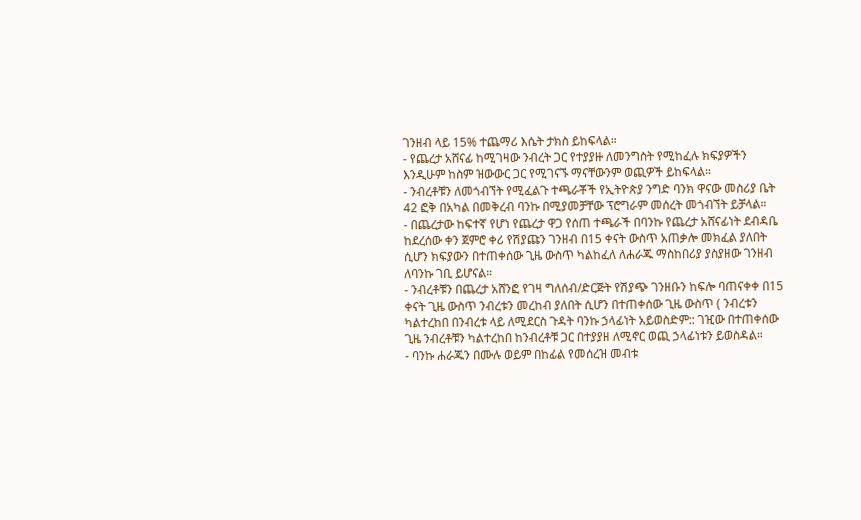ገንዘብ ላይ 15% ተጨማሪ እሴት ታክስ ይከፍላል።
- የጨረታ አሸናፊ ከሚገዛው ንብረት ጋር የተያያዙ ለመንግስት የሚከፈሉ ክፍያዎችን እንዲሁም ከስም ዝውውር ጋር የሚገናኙ ማናቸውንም ወጪዎች ይከፍላል።
- ንብረቶቹን ለመጎብኘት የሚፈልጉ ተጫራቾች የኢትዮጵያ ንግድ ባንክ ዋናው መስሪያ ቤት 42 ፎቅ በአካል በመቅረብ ባንኩ በሚያመቻቸው ፕሮግራም መሰረት መጎብኘት ይቻላል።
- በጨረታው ከፍተኛ የሆነ የጨረታ ዋጋ የሰጠ ተጫራች በባንኩ የጨረታ አሸናፊነት ደብዳቤ ከደረሰው ቀን ጀምሮ ቀሪ የሽያጩን ገንዘብ በ15 ቀናት ውስጥ አጠቃሎ መክፈል ያለበት ሲሆን ክፍያውን በተጠቀሰው ጊዜ ውስጥ ካልከፈለ ለሐራጁ ማስከበሪያ ያስያዘው ገንዘብ ለባንኩ ገቢ ይሆናል።
- ንብረቶቹን በጨረታ አሸንፎ የገዛ ግለሰብ/ድርጅት የሽያጭ ገንዘቡን ከፍሎ ባጠናቀቀ በ15 ቀናት ጊዜ ውስጥ ንብረቱን መረከብ ያለበት ሲሆን በተጠቀሰው ጊዜ ውስጥ ( ንብረቱን ካልተረከበ በንብረቱ ላይ ለሚደርስ ጉዳት ባንኩ ኃላፊነት አይወስድም:: ገዢው በተጠቀሰው ጊዜ ንብረቶቹን ካልተረከበ ከንብረቶቹ ጋር በተያያዘ ለሚኖር ወጪ ኃላፊነቱን ይወስዳል።
- ባንኩ ሐራጁን በሙሉ ወይም በከፊል የመሰረዝ መብቱ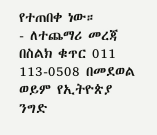የተጠበቀ ነው።
- ለተጨማሪ መረጃ በስልክ ቁጥር 011 113-0508 በመደወል ወይም የኢትዮጵያ ንግድ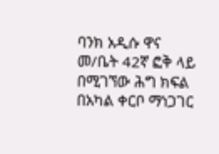ባንክ አዲሱ ዋና መ/ቤት 42ኛ ፎቅ ላይ በሚገኘው ሕግ ክፍል በአካል ቀርቦ ማነጋገር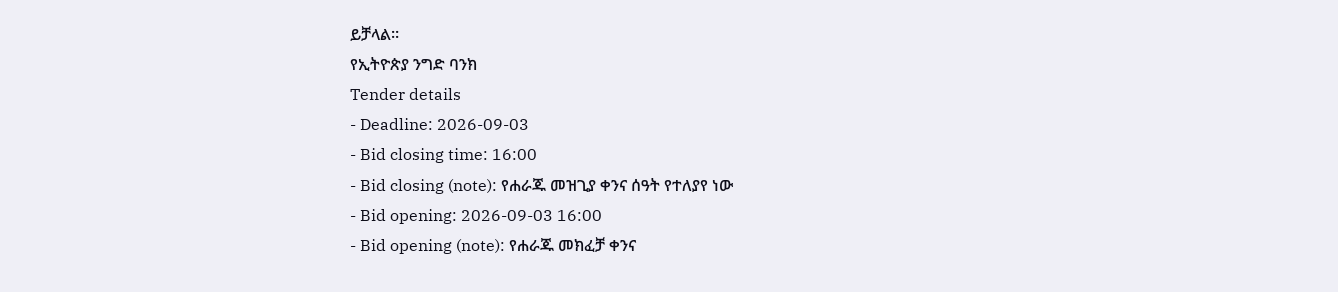ይቻላል።
የኢትዮጵያ ንግድ ባንክ
Tender details
- Deadline: 2026-09-03
- Bid closing time: 16:00
- Bid closing (note): የሐራጁ መዝጊያ ቀንና ሰዓት የተለያየ ነው
- Bid opening: 2026-09-03 16:00
- Bid opening (note): የሐራጁ መክፈቻ ቀንና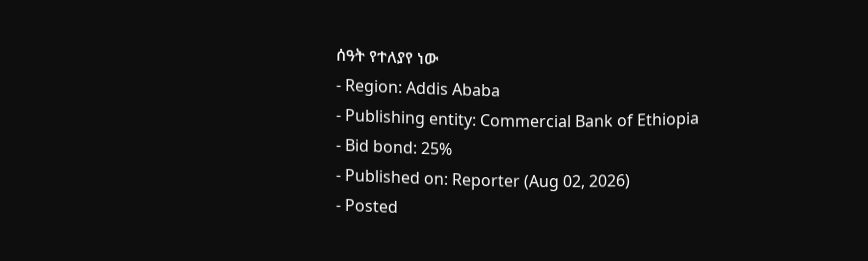ሰዓት የተለያየ ነው
- Region: Addis Ababa
- Publishing entity: Commercial Bank of Ethiopia
- Bid bond: 25%
- Published on: Reporter (Aug 02, 2026)
- Posted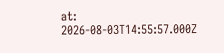at: 2026-08-03T14:55:57.000Z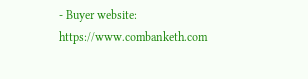- Buyer website: https://www.combanketh.com